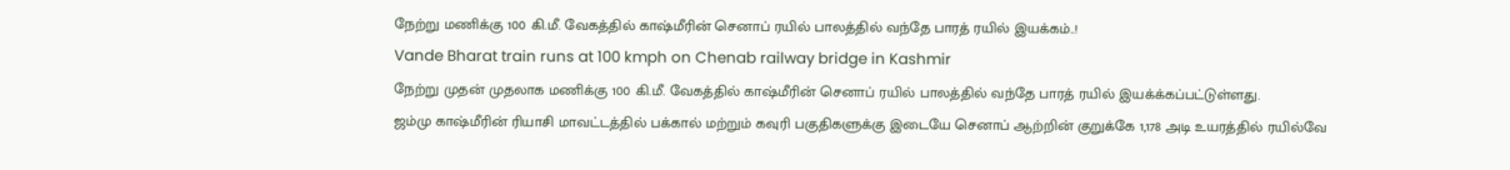நேற்று மணிக்கு 100 கி.மீ. வேகத்தில் காஷ்மீரின் செனாப் ரயில் பாலத்தில் வந்தே பாரத் ரயில் இயக்கம்..!
Vande Bharat train runs at 100 kmph on Chenab railway bridge in Kashmir
நேற்று முதன் முதலாக மணிக்கு 100 கி.மீ. வேகத்தில் காஷ்மீரின் செனாப் ரயில் பாலத்தில் வந்தே பாரத் ரயில் இயக்க்கப்பட்டுள்ளது.
ஜம்மு காஷ்மீரின் ரியாசி மாவட்டத்தில் பக்கால் மற்றும் கவுரி பகுதிகளுக்கு இடையே செனாப் ஆற்றின் குறுக்கே 1,178 அடி உயரத்தில் ரயில்வே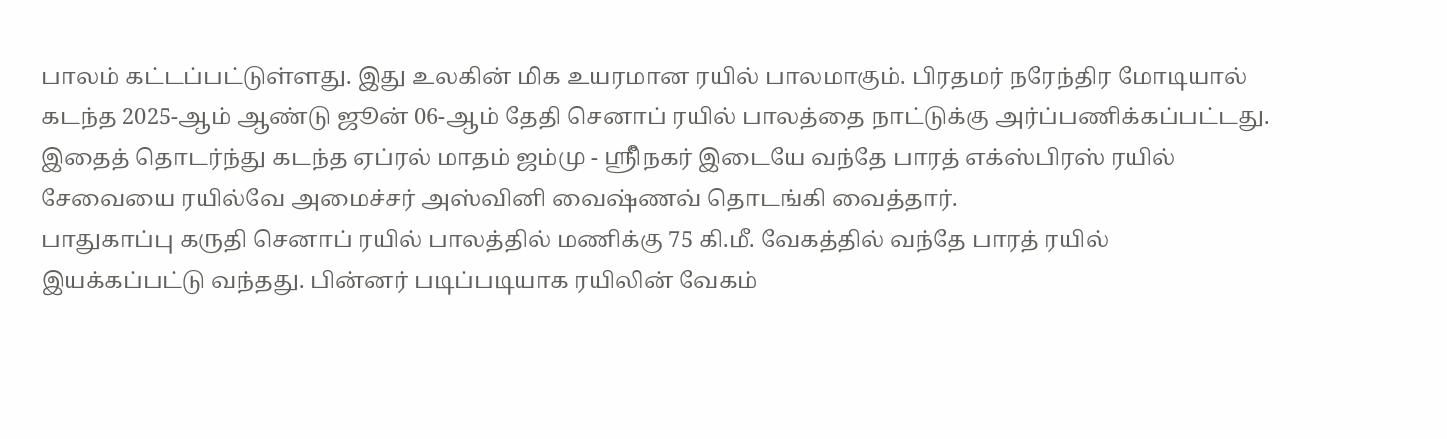பாலம் கட்டப்பட்டுள்ளது. இது உலகின் மிக உயரமான ரயில் பாலமாகும். பிரதமர் நரேந்திர மோடியால் கடந்த 2025-ஆம் ஆண்டு ஜூன் 06-ஆம் தேதி செனாப் ரயில் பாலத்தை நாட்டுக்கு அர்ப்பணிக்கப்பட்டது.
இதைத் தொடர்ந்து கடந்த ஏப்ரல் மாதம் ஜம்மு - ஸ்ரிீநகர் இடையே வந்தே பாரத் எக்ஸ்பிரஸ் ரயில் சேவையை ரயில்வே அமைச்சர் அஸ்வினி வைஷ்ணவ் தொடங்கி வைத்தார்.
பாதுகாப்பு கருதி செனாப் ரயில் பாலத்தில் மணிக்கு 75 கி.மீ. வேகத்தில் வந்தே பாரத் ரயில் இயக்கப்பட்டு வந்தது. பின்னர் படிப்படியாக ரயிலின் வேகம்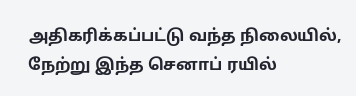அதிகரிக்கப்பட்டு வந்த நிலையில், நேற்று இந்த செனாப் ரயில்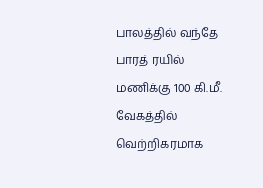பாலத்தில் வந்தே பாரத் ரயில் மணிக்கு 100 கி.மீ. வேகத்தில் வெற்றிகரமாக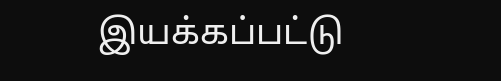இயக்கப்பட்டு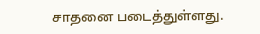சாதனை படைத்துள்ளது.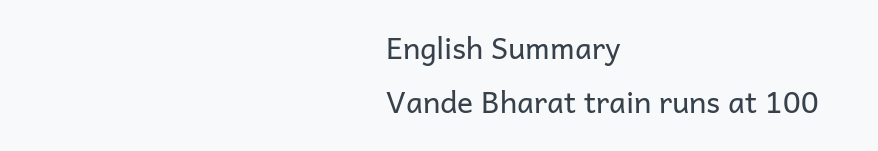English Summary
Vande Bharat train runs at 100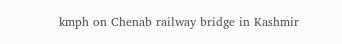kmph on Chenab railway bridge in Kashmir